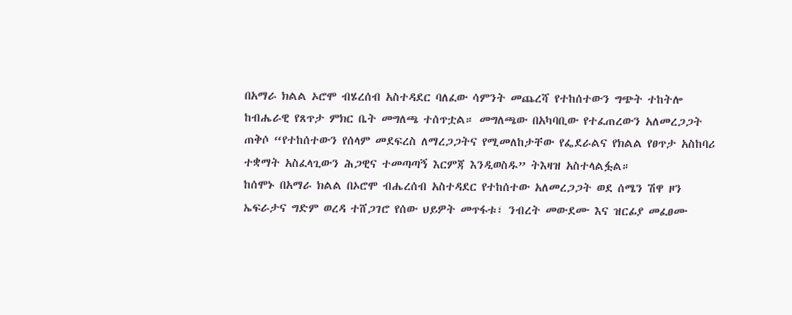በአማራ ክልል ኦሮሞ ብሄረሰብ አስተዳደር ባለፈው ሳምንት መጨረሻ የተከሰተውን ግጭት ተከትሎ ከብሔራዊ የጸጥታ ምክር ቤት መግለጫ ተሰጥቷል። መግለጫው በአካባቢው የተፈጠረውን አለመረጋጋት ጠቅሶ “የተከሰተውን የሰላም መደፍረስ ለማረጋጋትና የሚመለከታቸው የፌደራልና የክልል የፀጥታ አስከባሪ ተቋማት አስፈላጊውን ሕጋዊና ተመጣጣኝ እርምጃ እንዲወስዱ” ትእዛዝ አስተላልፏል።
ከሰሞኑ በአማራ ክልል በኦሮሞ ብሔረሰብ አስተዳደር የተከሰተው አለመረጋጋት ወደ ሰሜን ሽዋ ዞን ኤፍራታና ግድም ወረዳ ተሸጋገሮ የሰው ህይዎት መጥፋቱ፣ ንብረት መውደሙ እና ዝርፊያ መፈፀሙ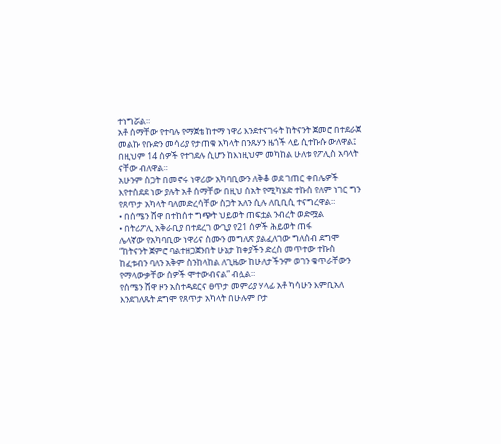ተነግሯል።
አቶ ሰማቸው የተባሉ የማጀቴ ከተማ ነዋሪ እንደተናገሩት ከትናንት ጀመሮ በተደራጀ መልኩ የቡድን መሳሪያ የታጠቁ አካላት በንጹሃን ዜጎች ላይ ሲተኩሱ ውለዋል፤ በዚህም 14 ሰዎች የተገደሉ ሲሆን ከእነዚህም መካከል ሁለቱ የፖሊስ አባላት ናቸው ብለዋል።
አሁንም ስጋት በመኖሩ ነዋሪው አካባቢውን ለቅቆ ወደ ገጠር ቀበሌዎች እየተሰደደ ነው ያሉት አቶ ሰማቸው በዚህ ሰአት የሚካሄድ ተኩስ የለም ነገር ግን የጸጥታ አካላት ባለመድረሳቸው ስጋት አለን ሲሉ ለቢቢሲ ተናግረዋል።
• በሰሜን ሸዋ በተከሰተ ግጭት ህይወት ጠፍቷል ንብረት ወድሟል
• በትሪፖሊ አቅራቢያ በተደረገ ውጊያ የ21 ሰዎች ሕይወት ጠፋ
ሌላኛው የአካባቢው ነዋሪና ስሙን መግለጽ ያልፈለገው ግለሰብ ደግሞ “ከትናንት ጀምሮ ባልተዘጋጀንበት ሁኔታ ከቀያችን ድረስ መጥተው ተኩስ ከፈቱብን ባለን አቅም ስንከላከል ለጊዜው ከሁለታችንም ወገን ቁጥራቸውን የማላውቃቸው ሰዎች ሞተውብናል” ብሏል።
የሰሜን ሸዋ ዞን አስተዳደርና ፀጥታ መምሪያ ሃላፊ አቶ ካሳሁን እምቢአለ እንደገለጹት ደግሞ የጸጥታ አካላት በሁሉም ቦታ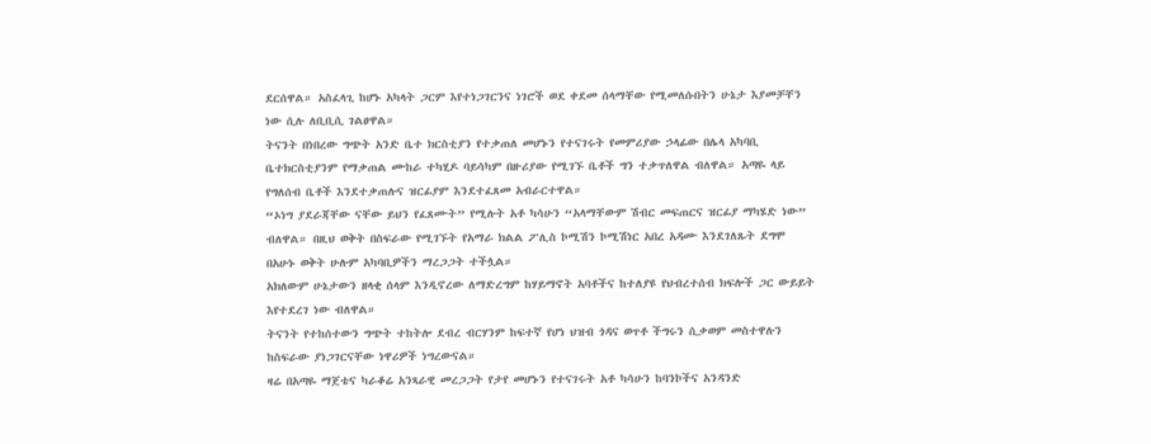ደርሰዋል። አስፈላጊ ከሆኑ አካላት ጋርም እየተነጋገርንና ነገሮች ወደ ቀደመ ሰላማቸው የሚመለሱበትን ሁኔታ እያመቻቸን ነው ሲሉ ለቢቢሲ ገልፀዋል።
ትናንት በነበረው ግጭት አንድ ቤተ ክርስቲያን የተቃጠለ መሆኑን የተናገሩት የመምሪያው ኃላፊው በሌላ አካባቢ ቤተክርስቲያንም የማቃጠል ሙከራ ተካሂዶ ባይሳካም በዙሪያው የሚገኙ ቤቶች ግን ተቃጥለዋል ብለዋል። አጣዬ ላይ የግለሰብ ቤቶች እንደተቃጠሉና ዝርፊያም እንደተፈጸመ አብራርተዋል።
“ኦነግ ያደራጃቸው ናቸው ይህን የፈጸሙት” የሚሉት አቶ ካሳሁን “አላማቸውም ሽብር መፍጠርና ዝርፊያ ማካሄድ ነው” ብለዋል። በዚህ ወቅት በስፍራው የሚገኙት የአማራ ክልል ፖሊስ ኮሚሽን ኮሚሽነር አበረ አዳሙ እንደገለጹት ደግሞ በአሁኑ ወቅት ሁሉም አካባቢዎችን ማረጋጋት ተችሏል።
አክለውም ሁኔታውን ዘላቂ ሰላም እንዲኖረው ለማድረግም ከሃይማኖት አባቶችና ከተለያዩ የህብረተሰብ ክፍሎች ጋር ውይይት እየተደረገ ነው ብለዋል።
ትናንት የተከሰተውን ግጭት ተከትሎ ደብረ ብርሃንም ከፍተኛ የሆነ ህዝብ ጎዳና ወጥቶ ችግሩን ሲቃወም መስተዋሉን ከስፍራው ያነጋገርናቸው ነዋሪዎች ነግረውናል።
ዛሬ በአጣዬ ማጀቴና ካራቆሬ አንጻራዊ መረጋጋት የታየ መሆኑን የተናገሩት አቶ ካሳሁን ከባንኮችና አንዳንድ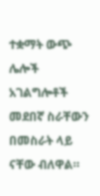ተቋማት ውጭ ሌሎች አገልግሎቶች መደበኛ ስራቸውን በመስራት ላይ ናቸው ብለዋል።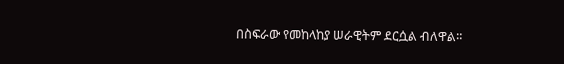በስፍራው የመከላከያ ሠራዊትም ደርሷል ብለዋል።